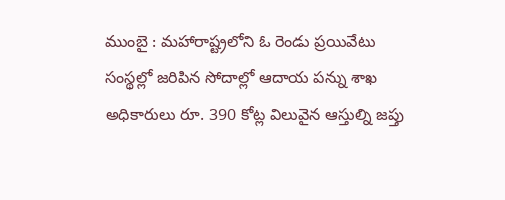ముంబై : మహారాష్ట్రలోని ఓ రెండు ప్రయివేటు సంస్థల్లో జరిపిన సోదాల్లో ఆదాయ పన్ను శాఖ అధికారులు రూ. 390 కోట్ల విలువైన ఆస్తుల్ని జప్తు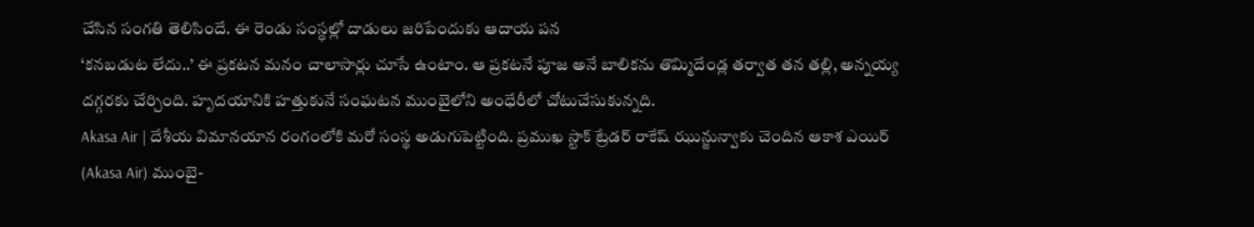చేసిన సంగతి తెలిసిందే. ఈ రెండు సంస్థల్లో దాడులు జరిపేందుకు ఆదాయ పన
‘కనబడుట లేదు..’ ఈ ప్రకటన మనం చాలాసార్లు చూసే ఉంటాం. ఆ ప్రకటనే పూజ అనే బాలికను తొమ్మిదేండ్ల తర్వాత తన తల్లి, అన్నయ్య దగ్గరకు చేర్చింది. హృదయానికి హత్తుకునే సంఘటన ముంబైలోని అంధేరీలో చోటుచేసుకున్నది.
Akasa Air | దేశీయ విమానయాన రంగంలోకి మరో సంస్థ అడుగుపెట్టింది. ప్రముఖ స్టాక్ ట్రేడర్ రాకేష్ ఝున్జున్వాకు చెందిన ఆకాశ ఎయిర్ (Akasa Air) ముంబై-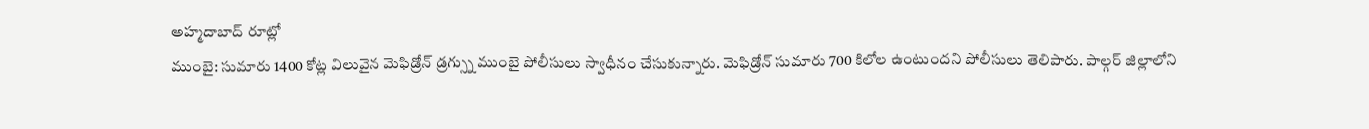అహ్మదాబాద్ రూట్లో
ముంబై: సుమారు 1400 కోట్ల విలువైన మెఫిడ్రోన్ డ్రగ్స్ను ముంబై పోలీసులు స్వాధీనం చేసుకున్నారు. మెఫిడ్రోన్ సుమారు 700 కిలోల ఉంటుందని పోలీసులు తెలిపారు. పాల్గర్ జిల్లాలోని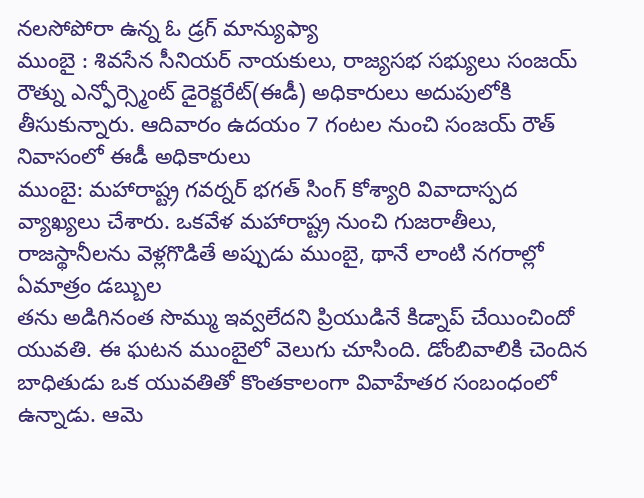నలసోపోరా ఉన్న ఓ డ్రగ్ మాన్యుఫ్యా
ముంబై : శివసేన సీనియర్ నాయకులు, రాజ్యసభ సభ్యులు సంజయ్ రౌత్ను ఎన్ఫోర్స్మెంట్ డైరెక్టరేట్(ఈడీ) అధికారులు అదుపులోకి తీసుకున్నారు. ఆదివారం ఉదయం 7 గంటల నుంచి సంజయ్ రౌత్ నివాసంలో ఈడీ అధికారులు
ముంబై: మహారాష్ట్ర గవర్నర్ భగత్ సింగ్ కోశ్యారి వివాదాస్పద వ్యాఖ్యలు చేశారు. ఒకవేళ మహారాష్ట్ర నుంచి గుజరాతీలు, రాజస్థానీలను వెళ్లగొడితే అప్పుడు ముంబై, థానే లాంటి నగరాల్లో ఏమాత్రం డబ్బుల
తను అడిగినంత సొమ్ము ఇవ్వలేదని ప్రియుడినే కిడ్నాప్ చేయించిందో యువతి. ఈ ఘటన ముంబైలో వెలుగు చూసింది. డోంబివాలికి చెందిన బాధితుడు ఒక యువతితో కొంతకాలంగా వివాహేతర సంబంధంలో ఉన్నాడు. ఆమె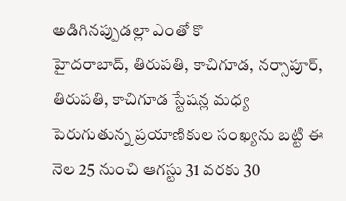అడిగినప్పుడల్లా ఎంతో కొ
హైదరాబాద్, తిరుపతి, కాచిగూడ, నర్సాపూర్, తిరుపతి, కాచిగూడ స్టేషన్ల మధ్య పెరుగుతున్న ప్రయాణికుల సంఖ్యను బట్టి ఈ నెల 25 నుంచి ఆగస్టు 31 వరకు 30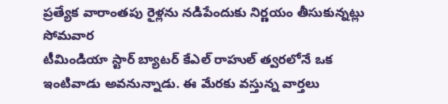ప్రత్యేక వారాంతపు రైళ్లను నడిపేందుకు నిర్ణయం తీసుకున్నట్లు సోమవార
టీమిండియా స్టార్ బ్యాటర్ కేఎల్ రాహుల్ త్వరలోనే ఒక ఇంటివాడు అవనున్నాడు. ఈ మేరకు వస్తున్న వార్తలు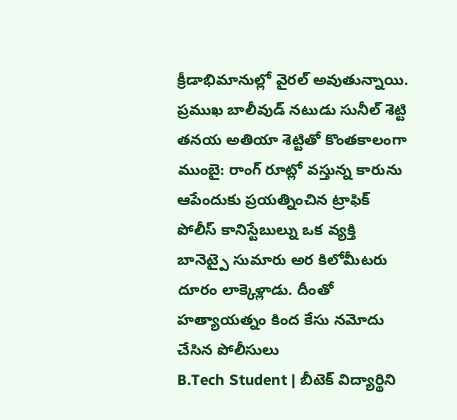క్రీడాభిమానుల్లో వైరల్ అవుతున్నాయి. ప్రముఖ బాలీవుడ్ నటుడు సునీల్ శెట్టి తనయ అతియా శెట్టితో కొంతకాలంగా
ముంబై: రాంగ్ రూట్లో వస్తున్న కారును ఆపేందుకు ప్రయత్నించిన ట్రాఫిక్ పోలీస్ కానిస్టేబుల్ను ఒక వ్యక్తి బానెట్పై సుమారు అర కిలోమీటరు దూరం లాక్కెళ్లాడు. దీంతో హత్యాయత్నం కింద కేసు నమోదు చేసిన పోలీసులు
B.Tech Student | బీటెక్ విద్యార్థిని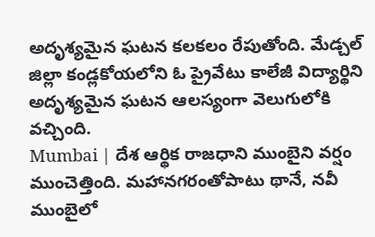అదృశ్యమైన ఘటన కలకలం రేపుతోంది. మేడ్చల్ జిల్లా కండ్లకోయలోని ఓ ప్రైవేటు కాలేజీ విద్యార్థిని అదృశ్యమైన ఘటన ఆలస్యంగా వెలుగులోకి వచ్చింది.
Mumbai | దేశ ఆర్థిక రాజధాని ముంబైని వర్షం ముంచెత్తింది. మహానగరంతోపాటు థానే, నవీ ముంబైలో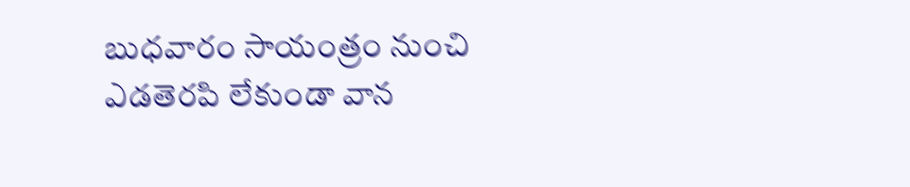బుధవారం సాయంత్రం నుంచి ఎడతెరపి లేకుండా వాన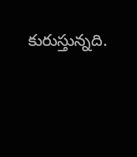కురుస్తున్నది.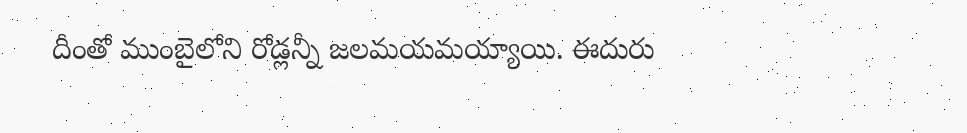దీంతో ముంబైలోని రోడ్లన్నీ జలమయమయ్యాయి. ఈదురు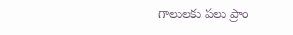గాలులకు పలు ప్రాం